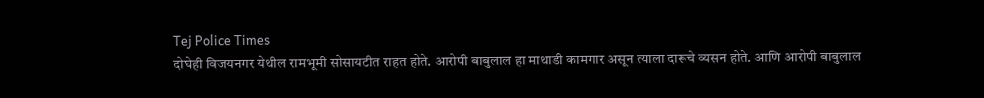Tej Police Times
दोघेही विजयनगर येथील रामभूमी सोसायटीत राहत होते. आरोपी बाबुलाल हा माथाडी कामगार असून त्याला दारूचे व्यसन होते. आणि आरोपी बाबुलाल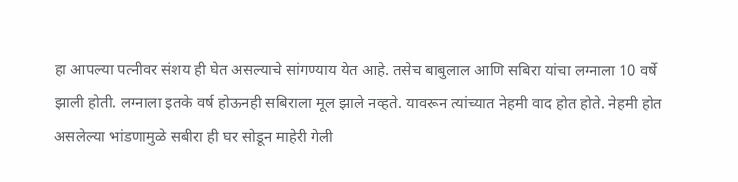हा आपल्या पत्नीवर संशय ही घेत असल्याचे सांगण्याय येत आहे. तसेच बाबुलाल आणि सबिरा यांचा लग्नाला 10 वर्षे झाली होती. लग्नाला इतके वर्ष होऊनही सबिराला मूल झाले नव्हते. यावरून त्यांच्यात नेहमी वाद होत होते. नेहमी होत असलेल्या भांडणामुळे सबीरा ही घर सोडून माहेरी गेली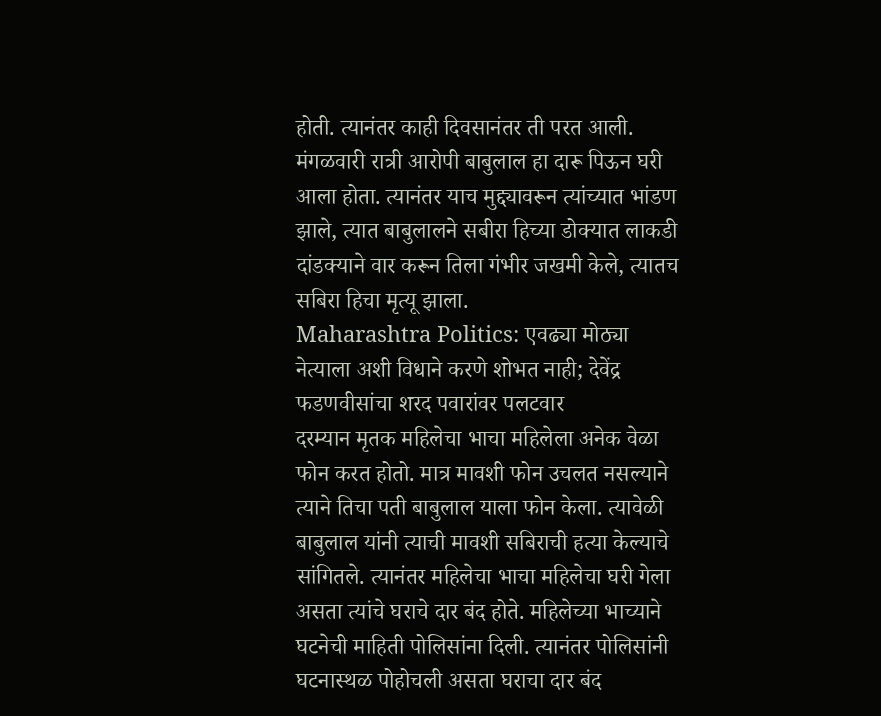होती. त्यानंतर काही दिवसानंतर ती परत आली. मंगळवारी रात्री आरोपी बाबुलाल हा दारू पिऊन घरी आला होता. त्यानंतर याच मुद्द्यावरून त्यांच्यात भांडण झाले, त्यात बाबुलालने सबीरा हिच्या डोक्यात लाकडी दांडक्याने वार करून तिला गंभीर जखमी केले, त्यातच सबिरा हिचा मृत्यू झाला.
Maharashtra Politics: एवढ्या मोठ्या नेत्याला अशी विधाने करणे शोभत नाही; देवेंद्र फडणवीसांचा शरद पवारांवर पलटवार
दरम्यान मृतक महिलेचा भाचा महिलेला अनेक वेळा फोन करत होतो. मात्र मावशी फोन उचलत नसल्याने त्याने तिचा पती बाबुलाल याला फोन केला. त्यावेळी बाबुलाल यांनी त्याची मावशी सबिराची हत्या केल्याचे सांगितले. त्यानंतर महिलेचा भाचा महिलेचा घरी गेला असता त्यांचे घराचे दार बंद होते. महिलेच्या भाच्याने घटनेची माहिती पोलिसांना दिली. त्यानंतर पोलिसांनी घटनास्थळ पोहोचली असता घराचा दार बंद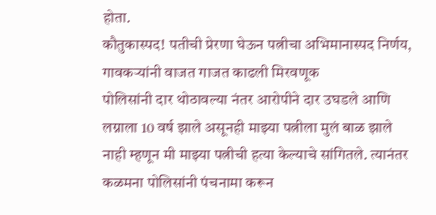होता.
कौतुकास्पद! पतीची प्रेरणा घेऊन पत्नीचा अभिमानास्पद निर्णय, गावकऱ्यांनी वाजत गाजत काढली मिरवणूक
पोलिसांनी दार थोठावल्या नंतर आरोपीने दार उघडले आणि लग्नाला 10 वर्ष झाले असूनही माझ्या पत्नीला मुलं बाळ झाले नाही म्हणून मी माझ्या पत्नीची हत्या केल्याचे सांगितले. त्यानंतर कळमना पोलिसांनी पंचनामा करून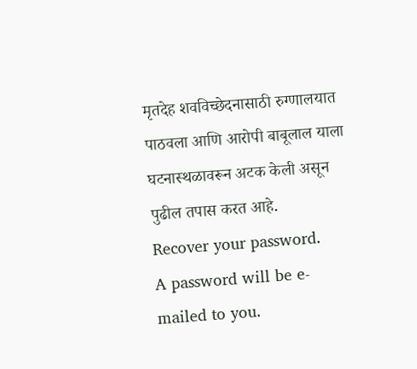मृतदेह शवविच्छेदनासाठी रुग्णालयात पाठवला आणि आरोपी बाबूलाल याला घटनास्थळावरून अटक केली असून पुढील तपास करत आहे.
Recover your password.
A password will be e-mailed to you.